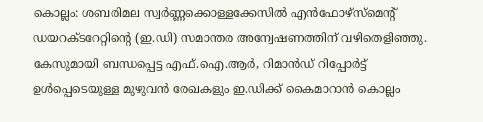കൊല്ലം: ശബരിമല സ്വർണ്ണക്കൊള്ളക്കേസിൽ എൻഫോഴ്സ്മെന്റ് ഡയറക്ടറേറ്റിന്റെ (ഇ.ഡി) സമാന്തര അന്വേഷണത്തിന് വഴിതെളിഞ്ഞു. കേസുമായി ബന്ധപ്പെട്ട എഫ്.ഐ.ആർ, റിമാൻഡ് റിപ്പോർട്ട് ഉൾപ്പെടെയുള്ള മുഴുവൻ രേഖകളും ഇ.ഡിക്ക് കൈമാറാൻ കൊല്ലം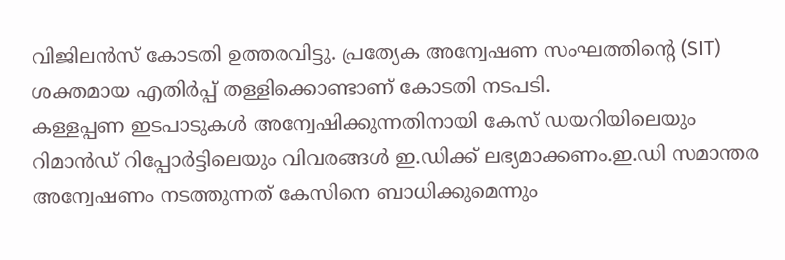വിജിലൻസ് കോടതി ഉത്തരവിട്ടു. പ്രത്യേക അന്വേഷണ സംഘത്തിന്റെ (SIT) ശക്തമായ എതിർപ്പ് തള്ളിക്കൊണ്ടാണ് കോടതി നടപടി.
കള്ളപ്പണ ഇടപാടുകൾ അന്വേഷിക്കുന്നതിനായി കേസ് ഡയറിയിലെയും റിമാൻഡ് റിപ്പോർട്ടിലെയും വിവരങ്ങൾ ഇ.ഡിക്ക് ലഭ്യമാക്കണം.ഇ.ഡി സമാന്തര അന്വേഷണം നടത്തുന്നത് കേസിനെ ബാധിക്കുമെന്നും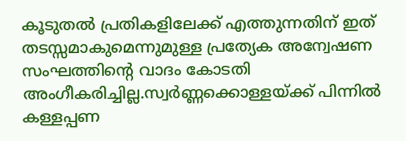കൂടുതൽ പ്രതികളിലേക്ക് എത്തുന്നതിന് ഇത് തടസ്സമാകുമെന്നുമുള്ള പ്രത്യേക അന്വേഷണ സംഘത്തിന്റെ വാദം കോടതി അംഗീകരിച്ചില്ല.സ്വർണ്ണക്കൊള്ളയ്ക്ക് പിന്നിൽ കള്ളപ്പണ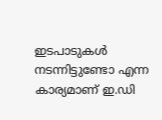ഇടപാടുകൾ നടന്നിട്ടുണ്ടോ എന്ന കാര്യമാണ് ഇ.ഡി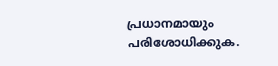പ്രധാനമായും പരിശോധിക്കുക.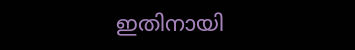ഇതിനായി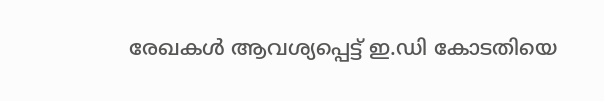രേഖകൾ ആവശ്യപ്പെട്ട് ഇ.ഡി കോടതിയെ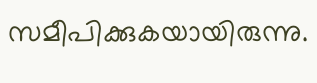സമീപിക്കുകയായിരുന്നു.